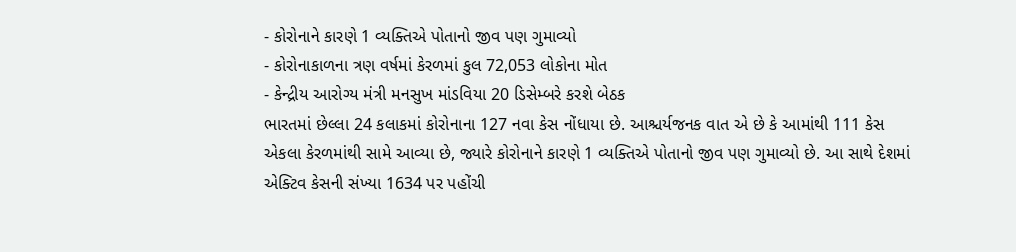- કોરોનાને કારણે 1 વ્યક્તિએ પોતાનો જીવ પણ ગુમાવ્યો
- કોરોનાકાળના ત્રણ વર્ષમાં કેરળમાં કુલ 72,053 લોકોના મોત
- કેન્દ્રીય આરોગ્ય મંત્રી મનસુખ માંડવિયા 20 ડિસેમ્બરે કરશે બેઠક
ભારતમાં છેલ્લા 24 કલાકમાં કોરોનાના 127 નવા કેસ નોંધાયા છે. આશ્ચર્યજનક વાત એ છે કે આમાંથી 111 કેસ એકલા કેરળમાંથી સામે આવ્યા છે, જ્યારે કોરોનાને કારણે 1 વ્યક્તિએ પોતાનો જીવ પણ ગુમાવ્યો છે. આ સાથે દેશમાં એક્ટિવ કેસની સંખ્યા 1634 પર પહોંચી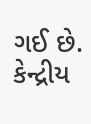ગઈ છે.
કેન્દ્રીય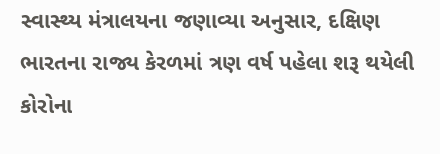સ્વાસ્થ્ય મંત્રાલયના જણાવ્યા અનુસાર, દક્ષિણ ભારતના રાજ્ય કેરળમાં ત્રણ વર્ષ પહેલા શરૂ થયેલી કોરોના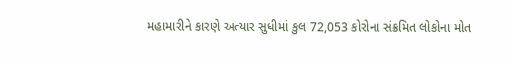મહામારીને કારણે અત્યાર સુધીમાં કુલ 72,053 કોરોના સંક્રમિત લોકોના મોત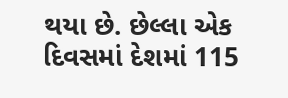થયા છે. છેલ્લા એક દિવસમાં દેશમાં 115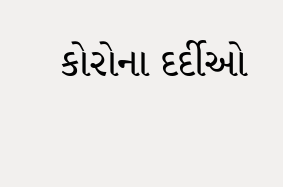કોરોના દર્દીઓ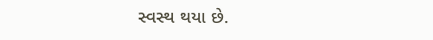સ્વસ્થ થયા છે.